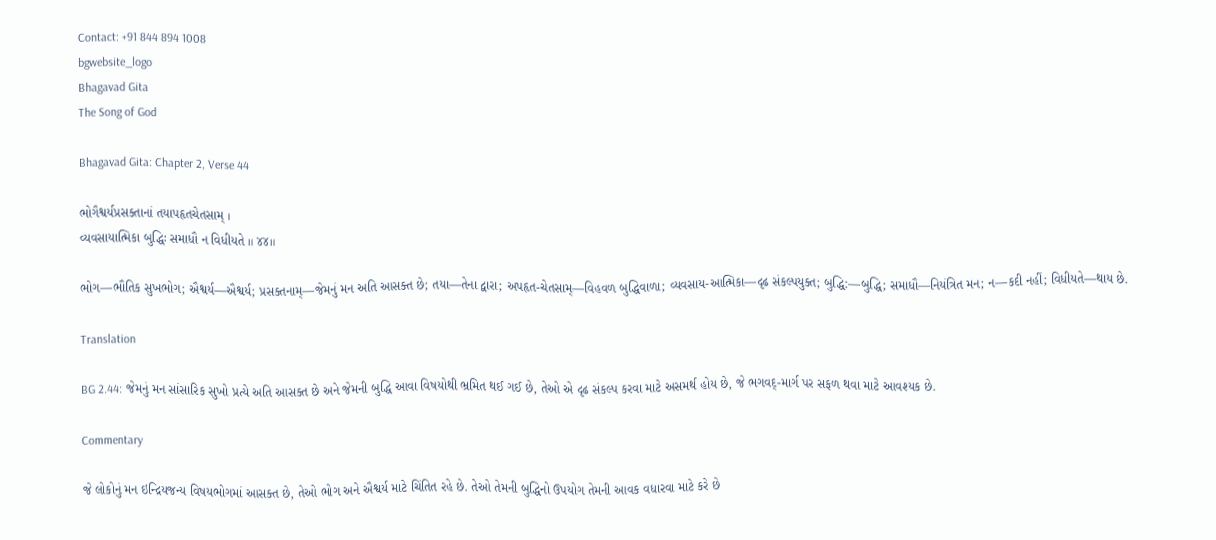Contact: +91 844 894 1008
bgwebsite_logo
Bhagavad Gita
The Song of God

Bhagavad Gita: Chapter 2, Verse 44

ભોગૈશ્વર્યપ્રસક્તાનાં તયાપહૃતચેતસામ્ ।
વ્યવસાયાત્મિકા બુદ્ધિઃ સમાધૌ ન વિધીયતે ॥ ૪૪॥

ભોગ—ભૌતિક સુખભોગ; ઐશ્વર્ય—ઐશ્વર્ય; પ્રસક્તનામ્—જેમનું મન અતિ આસક્ત છે; તયા—તેના દ્વારા; અપહૃત-ચેતસામ્—વિહવળ બુદ્ધિવાળા; વ્યવસાય-આત્મિકા—દૃઢ સંકલ્પયુક્ત; બુદ્ધિ:—બુદ્ધિ; સમાધૌ—નિયંત્રિત મન; ન—કદી નહીં; વિધીયતે—થાય છે.

Translation

BG 2.44: જેમનું મન સાંસારિક સુખો પ્રત્યે અતિ આસક્ત છે અને જેમની બુદ્ધિ આવા વિષયોથી ભ્રમિત થઈ ગઈ છે, તેઓ એ દૃઢ સંકલ્પ કરવા માટે અસમર્થ હોય છે, જે ભગવદ્-માર્ગ પર સફળ થવા માટે આવશ્યક છે.

Commentary

જે લોકોનું મન ઇન્દ્રિયજન્ય વિષયભોગમાં આસક્ત છે, તેઓ ભોગ અને ઐશ્વર્ય માટે ચિંતિત રહે છે. તેઓ તેમની બુદ્ધિનો ઉપયોગ તેમની આવક વધારવા માટે કરે છે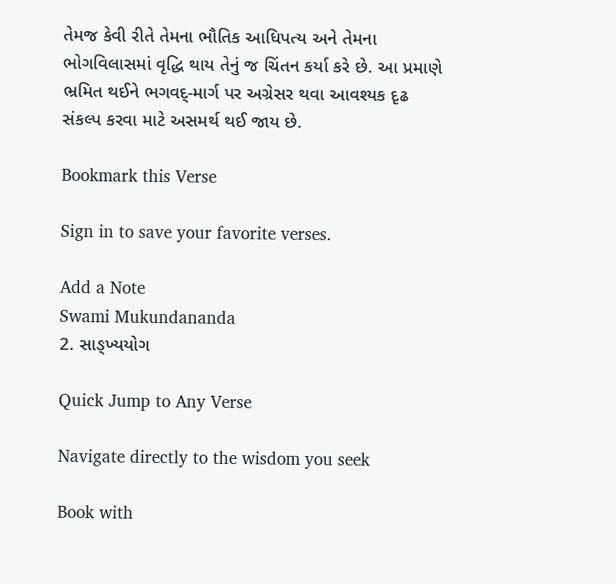તેમજ કેવી રીતે તેમના ભૌતિક આધિપત્ય અને તેમના ભોગવિલાસમાં વૃદ્ધિ થાય તેનું જ ચિંતન કર્યા કરે છે. આ પ્રમાણે ભ્રમિત થઈને ભગવદ્-માર્ગ પર અગ્રેસર થવા આવશ્યક દૃઢ સંકલ્પ કરવા માટે અસમર્થ થઈ જાય છે.

Bookmark this Verse

Sign in to save your favorite verses.

Add a Note
Swami Mukundananda
2. સાઙ્ખ્યયોગ

Quick Jump to Any Verse

Navigate directly to the wisdom you seek

Book with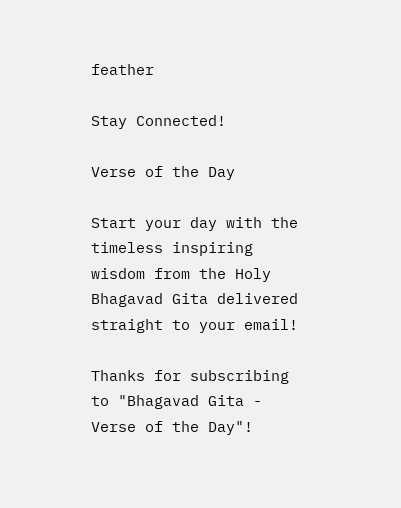feather

Stay Connected!

Verse of the Day

Start your day with the timeless inspiring wisdom from the Holy Bhagavad Gita delivered straight to your email!

Thanks for subscribing to "Bhagavad Gita - Verse of the Day"!